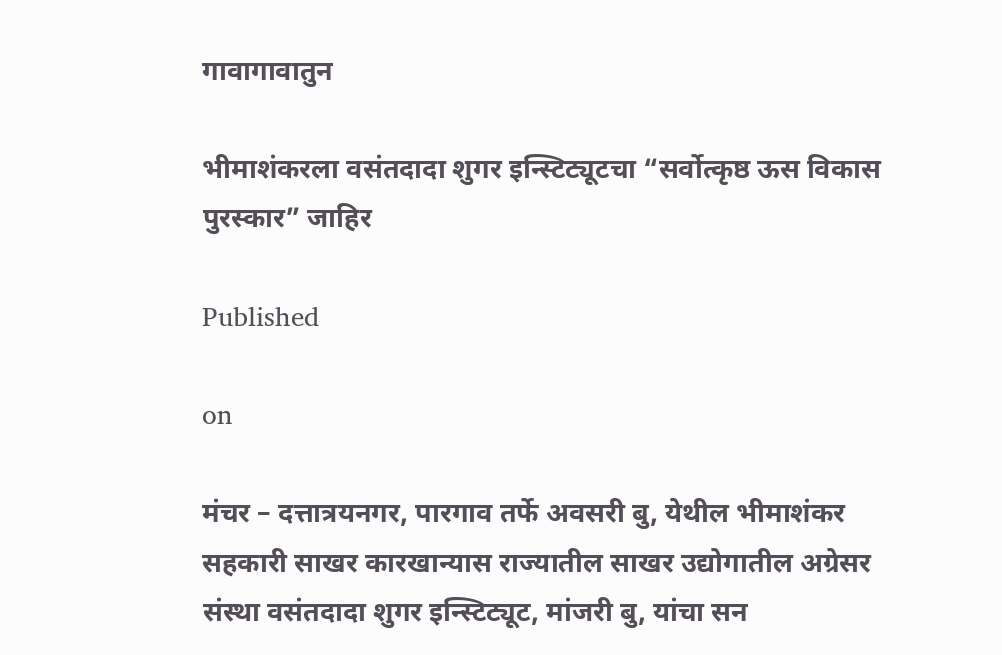गावागावातुन

भीमाशंकरला वसंतदादा शुगर इन्स्टिट्यूटचा “सर्वोत्कृष्ठ ऊस विकास पुरस्कार” जाहिर

Published

on

मंचर – दत्तात्रयनगर, पारगाव तर्फे अवसरी बु, येथील भीमाशंकर सहकारी साखर कारखान्यास राज्यातील साखर उद्योगातील अग्रेसर संस्था वसंतदादा शुगर इन्स्टिट्यूट, मांजरी बु, यांचा सन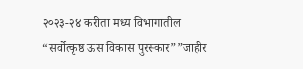२०२३-२४ करीता मध्य विभागातील “सर्वोत्कृष्ठ ऊस विकास पुरस्कार””जाहीर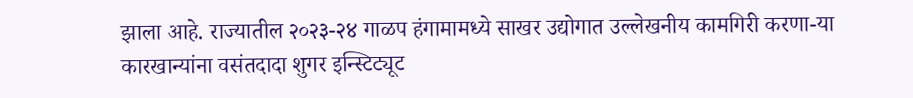झाला आहे. राज्यातील २०२३-२४ गाळप हंगामामध्ये साखर उद्योगात उल्लेखनीय कामगिरी करणा-या कारखान्यांना वसंतदादा शुगर इन्स्टिट्यूट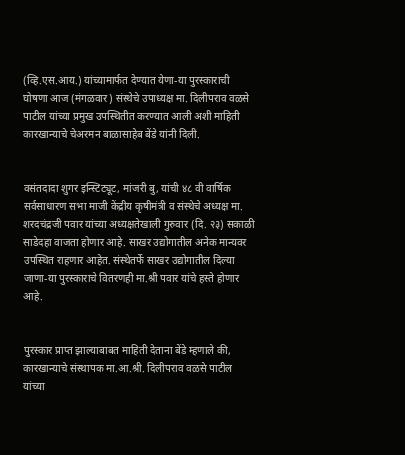(व्हि.एस.आय.) यांच्यामार्फत देण्यात येणा-या पुरस्काराची घोषणा आज (मंगळवार) संस्थेचे उपाध्यक्ष मा. दिलीपराव वळसे पाटील यांच्या प्रमुख उपस्थितीत करण्यात आली अशी माहिती कारखान्याचे चेअरमन बाळासाहेब बेंडे यांनी दिली.


वसंतदादा शुगर इन्स्टिट्यूट, मांजरी बु, यांची ४८ वी वार्षिक सर्वसाधारण सभा माजी केंद्रीय कृषीमंत्री व संस्थेचे अध्यक्ष मा. शरदचंद्रजी पवार यांच्या अध्यक्षतेखाली गुरुवार (दि. २३) सकाळी साडेदहा वाजता होणार आहे. साखर उद्योगातील अनेक मान्यवर उपस्थित राहणार आहेत. संस्थेतर्फे साखर उद्योगातील दिल्या जाणा-या पुरस्काराचे वितरणही मा.श्री पवार यांचे हस्ते होणार आहे.


पुरस्कार प्राप्त झाल्याबाबत माहिती देताना बेंडे म्हणाले की, कारखान्याचे संस्थापक मा.आ.श्री. दिलीपराव वळसे पाटील यांच्या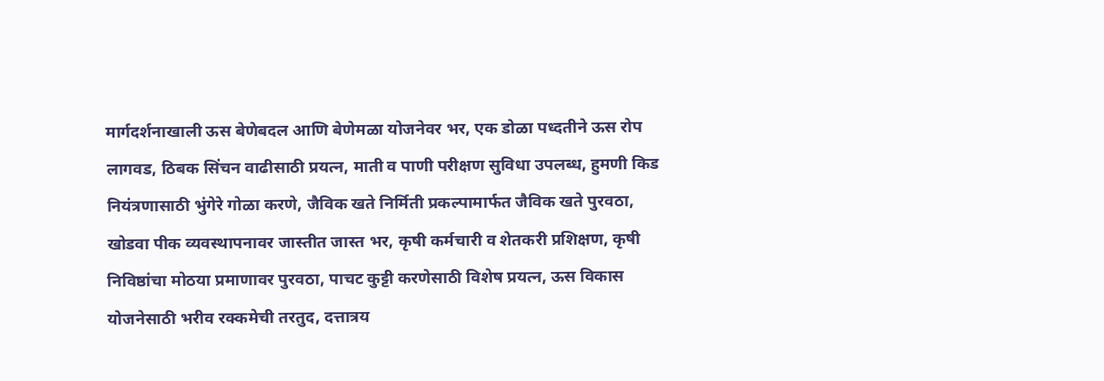मार्गदर्शनाखाली ऊस बेणेबदल आणि बेणेमळा योजनेवर भर, एक डोळा पध्दतीने ऊस रोप लागवड, ठिबक सिंचन वाढीसाठी प्रयत्न, माती व पाणी परीक्षण सुविधा उपलब्ध, हुमणी किड नियंत्रणासाठी भुंगेरे गोळा करणे, जैविक खते निर्मिती प्रकल्पामार्फत जैविक खते पुरवठा, खोडवा पीक व्यवस्थापनावर जास्तीत जास्त भर, कृषी कर्मचारी व शेतकरी प्रशिक्षण, कृषी निविष्ठांचा मोठया प्रमाणावर पुरवठा, पाचट कुट्टी करणेसाठी विशेष प्रयत्न, ऊस विकास योजनेसाठी भरीव रक्कमेची तरतुद, दत्तात्रय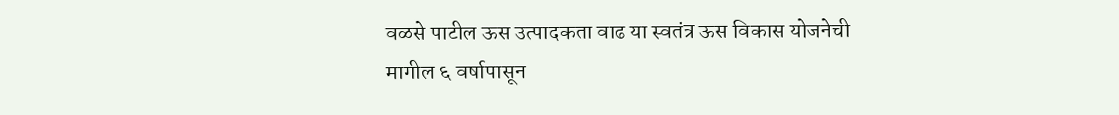वळसे पाटील ऊस उत्पादकता वाढ या स्वतंत्र ऊस विकास योजनेची मागील ६ वर्षापासून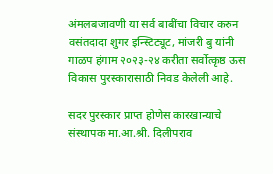अंमलबजावणी या सर्व बाबींचा विचार करुन वसंतदादा शुगर इन्स्टिट्यूट, मांजरी बु यांनी गाळप हंगाम २०२३-२४ करीता सर्वोत्कृष्ठ ऊस विकास पुरस्कारासाठी निवड केलेली आहे.

सदर पुरस्कार प्राप्त होणेस कारखान्याचे संस्थापक मा.आ.श्री. दिलीपराव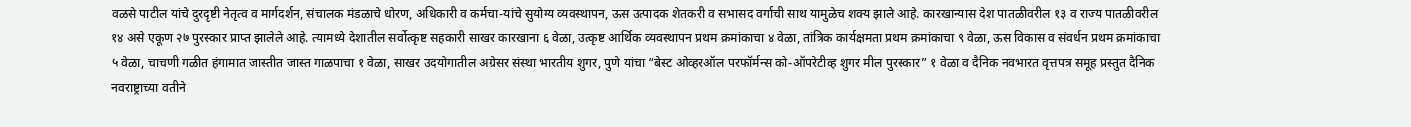वळसे पाटील यांचे दुरदृष्टी नेतृत्व व मार्गदर्शन, संचालक मंडळाचे धोरण, अधिकारी व कर्मचा-यांचे सुयोग्य व्यवस्थापन, ऊस उत्पादक शेतकरी व सभासद वर्गाची साथ यामुळेच शक्य झाले आहे. कारखान्यास देश पातळीवरील १३ व राज्य पातळीवरील १४ असे एकूण २७ पुरस्कार प्राप्त झालेले आहे. त्यामध्ये देशातील सर्वोत्कृष्ट सहकारी साखर कारखाना ६ वेळा, उत्कृष्ट आर्थिक व्यवस्थापन प्रथम क्रमांकाचा ४ वेळा, तांत्रिक कार्यक्षमता प्रथम क्रमांकाचा ९ वेळा, ऊस विकास व संवर्धन प्रथम क्रमांकाचा ५ वेळा, चाचणी गळीत हंगामात जास्तीत जास्त गाळपाचा १ वेळा, साखर उदयोगातील अग्रेसर संस्था भारतीय शुगर, पुणे यांचा “बेस्ट ओव्हरऑल परफॉर्मन्स को-ऑपरेटीव्ह शुगर मील पुरस्कार” १ वेळा व दैनिक नवभारत वृत्तपत्र समूह प्रस्तुत दैनिक नवराष्ट्राच्या वतीने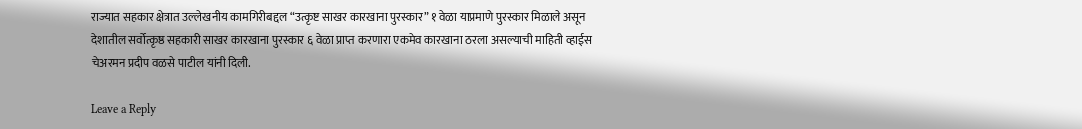राज्यात सहकार क्षेत्रात उल्लेखनीय कामगिरीबद्दल “उत्कृष्ट साखर कारखाना पुरस्कार” १ वेळा याप्रमाणे पुरस्कार मिळाले असून देशातील सर्वोत्कृष्ठ सहकारी साखर कारखाना पुरस्कार ६ वेळा प्राप्त करणारा एकमेव कारखाना ठरला असल्याची माहिती व्हाईस चेअरमन प्रदीप वळसे पाटील यांनी दिली.

Leave a Reply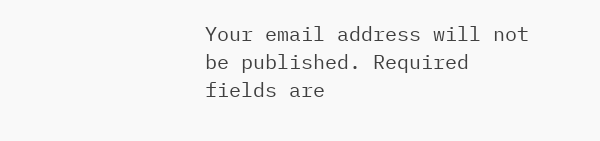Your email address will not be published. Required fields are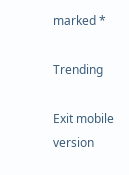marked *

Trending

Exit mobile version